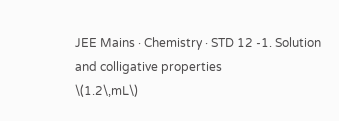JEE Mains · Chemistry · STD 12 -1. Solution and colligative properties
\(1.2\,mL\)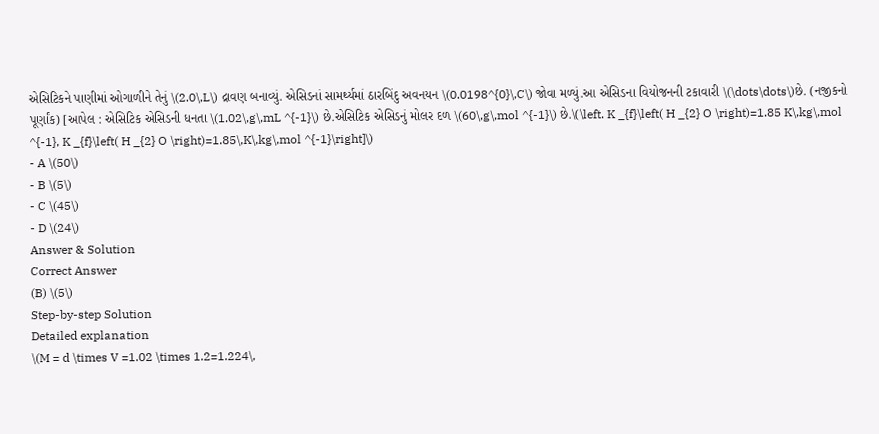એસિટિકને પાણીમાં ઓગાળીને તેનું \(2.0\,L\) દ્રાવણ બનાવ્યું. એસિડનાં સામર્થ્યમાં ઠારબિંદુ અવનયન \(0.0198^{0}\,C\) જોવા મળ્યું.આ એસિડના વિયોજનની ટકાવારી \(\dots\dots\)છે. (નજીકનો પૂર્ણાંક) [આપેલ : એસિટિક એસિડની ધનતા \(1.02\,g\,mL ^{-1}\) છે.એસિટિક એસિડનું મોલર દળ \(60\,g\,mol ^{-1}\) છે.\(\left. K _{f}\left( H _{2} O \right)=1.85 K\,kg\,mol ^{-1}, K _{f}\left( H _{2} O \right)=1.85\,K\,kg\,mol ^{-1}\right]\)
- A \(50\)
- B \(5\)
- C \(45\)
- D \(24\)
Answer & Solution
Correct Answer
(B) \(5\)
Step-by-step Solution
Detailed explanation
\(M = d \times V =1.02 \times 1.2=1.224\,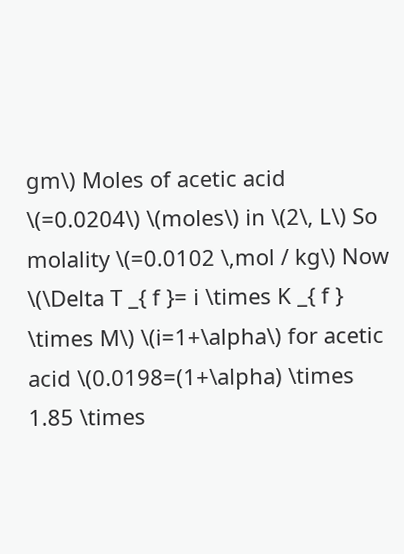gm\) Moles of acetic acid \(=0.0204\) \(moles\) in \(2\, L\) So molality \(=0.0102 \,mol / kg\) Now \(\Delta T _{ f }= i \times K _{ f } \times M\) \(i=1+\alpha\) for acetic acid \(0.0198=(1+\alpha) \times 1.85 \times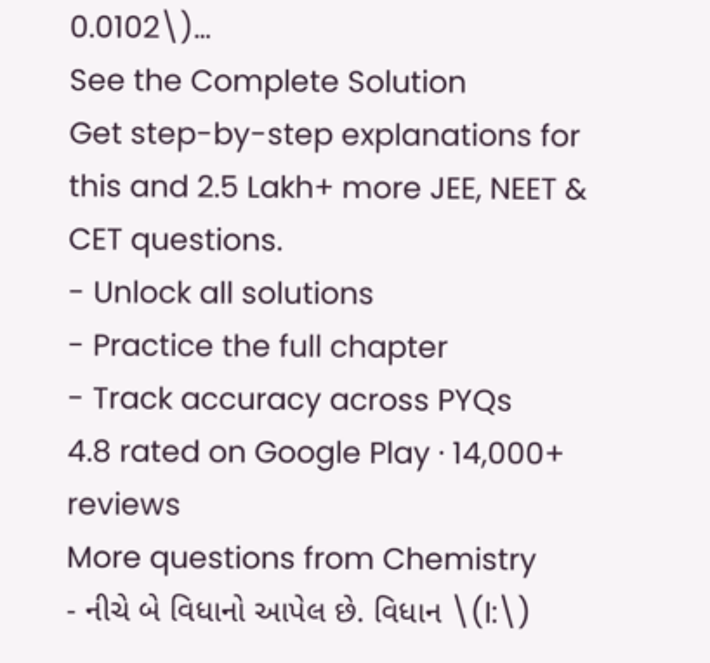0.0102\)…
See the Complete Solution
Get step-by-step explanations for this and 2.5 Lakh+ more JEE, NEET & CET questions.
- Unlock all solutions
- Practice the full chapter
- Track accuracy across PYQs
4.8 rated on Google Play · 14,000+ reviews
More questions from Chemistry
- નીચે બે વિધાનો આપેલ છે. વિધાન \(I:\)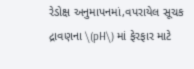રેડોક્ષ અનુમાપનમાં,વપરાયેલ સૂચક દ્રાવણના \(pH\) માં ફેરફાર માટે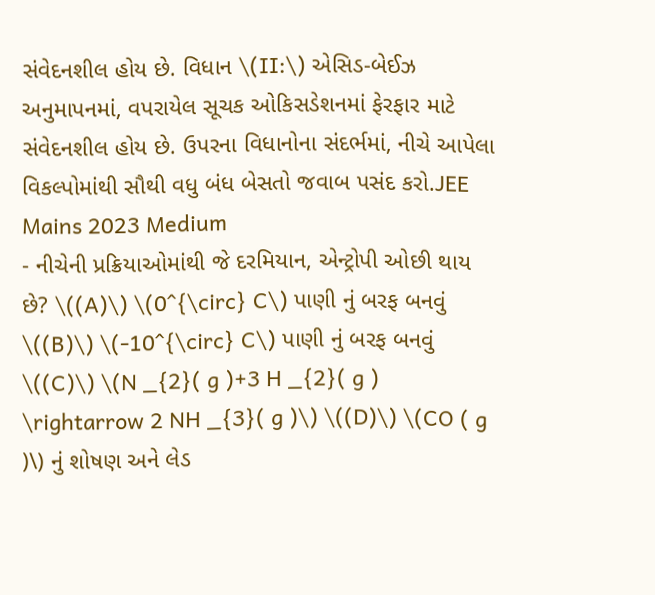સંવેદનશીલ હોય છે. વિધાન \(II:\) એસિડ-બેઈઝ અનુમાપનમાં, વપરાયેલ સૂચક ઓકિસડેશનમાં ફેરફાર માટે સંવેદનશીલ હોય છે. ઉપરના વિધાનોના સંદર્ભમાં, નીચે આપેલા વિકલ્પોમાંથી સૌથી વધુ બંધ બેસતો જવાબ પસંદ કરો.JEE Mains 2023 Medium
- નીચેની પ્રક્રિયાઓમાંથી જે દરમિયાન, એન્ટ્રોપી ઓછી થાય છે? \((A)\) \(0^{\circ} C\) પાણી નું બરફ બનવું \((B)\) \(-10^{\circ} C\) પાણી નું બરફ બનવું \((C)\) \(N _{2}( g )+3 H _{2}( g ) \rightarrow 2 NH _{3}( g )\) \((D)\) \(CO ( g )\) નું શોષણ અને લેડ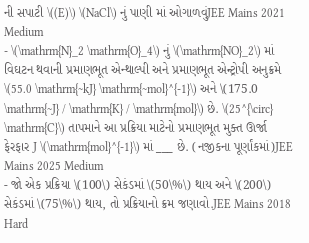ની સપાટી \((E)\) \(NaCl\) નું પાણી માં ઓગાળવુંJEE Mains 2021 Medium
- \(\mathrm{N}_2 \mathrm{O}_4\) નું \(\mathrm{NO}_2\) માં વિઘટન થવાની પ્રમાણભૂત એન્થાલ્પી અને પ્રમાણભૂત એન્ટ્રોપી અનુક્રમે \(55.0 \mathrm{~kJ} \mathrm{~mol}^{-1}\) અને \(175.0 \mathrm{~J} / \mathrm{K} / \mathrm{mol}\) છે. \(25^{\circ} \mathrm{C}\) તાપમાને આ પ્રક્રિયા માટેનો પ્રમાણભૂત મુક્ત ઊર્જા ફેરફાર J \(\mathrm{mol}^{-1}\) માં ___ છે. (નજીકના પૂર્ણાંકમાં)JEE Mains 2025 Medium
- જો એક પ્રક્રિયા \(100\) સેકંડમાં \(50\%\) થાય અને \(200\) સેકંડમાં \(75\%\) થાય, તો પ્રક્રિયાનો ક્રમ જણાવો.JEE Mains 2018 Hard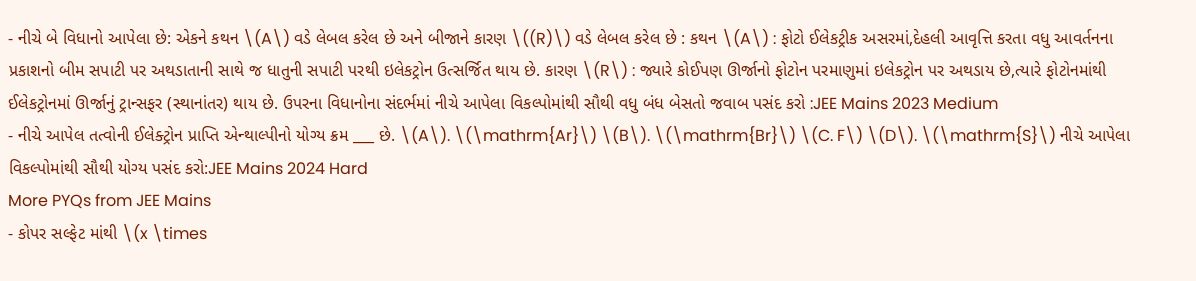- નીચે બે વિધાનો આપેલા છે: એકને કથન \(A\) વડે લેબલ કરેલ છે અને બીજાને કારણ \((R)\) વડે લેબલ કરેલ છે : કથન \(A\) : ફોટો ઈલેકટ્રીક અસરમાં,દેહલી આવૃત્તિ કરતા વધુ આવર્તનના પ્રકાશનો બીમ સપાટી પર અથડાતાની સાથે જ ધાતુની સપાટી પરથી ઇલેકટ્રોન ઉત્સર્જિત થાય છે. કારણ \(R\) : જ્યારે કોઈપણ ઊર્જાનો ફોટોન પરમાણુમાં ઇલેકટ્રોન પર અથડાય છે,ત્યારે ફોટોનમાંથી ઈલેકટ્રોનમાં ઊર્જાનું ટ્રાન્સફર (સ્થાનાંતર) થાય છે. ઉપરના વિધાનોના સંદર્ભમાં નીચે આપેલા વિકલ્પોમાંથી સૌથી વધુ બંધ બેસતો જવાબ પસંદ કરો :JEE Mains 2023 Medium
- નીચે આપેલ તત્વોની ઈલેક્ટ્રોન પ્રાપ્તિ એન્થાલ્પીનો યોગ્ય ક્રમ ___ છે. \(A\). \(\mathrm{Ar}\) \(B\). \(\mathrm{Br}\) \(C. F\) \(D\). \(\mathrm{S}\) નીચે આપેલા વિકલ્પોમાંથી સૌથી યોગ્ય પસંદ કરો:JEE Mains 2024 Hard
More PYQs from JEE Mains
- કોપર સલ્ફેટ માંથી \(x \times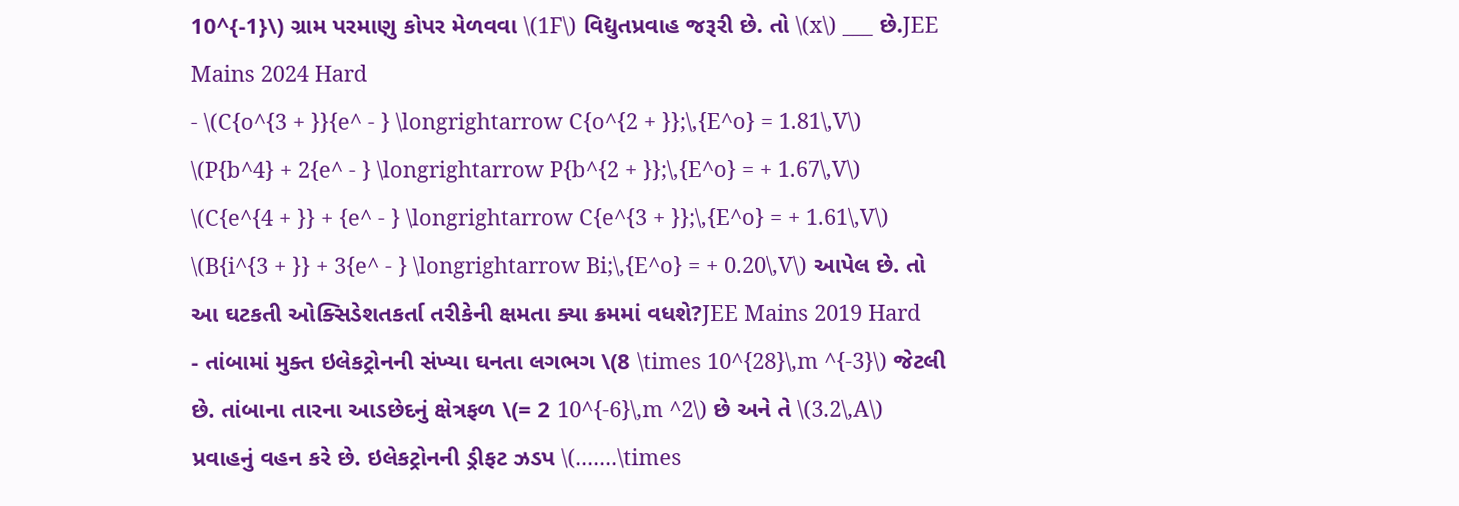10^{-1}\) ગ્રામ પરમાણુ કોપર મેળવવા \(1F\) વિદ્યુતપ્રવાહ જરૂરી છે. તો \(x\) ___ છે.JEE Mains 2024 Hard
- \(C{o^{3 + }}{e^ - } \longrightarrow C{o^{2 + }};\,{E^o} = 1.81\,V\) \(P{b^4} + 2{e^ - } \longrightarrow P{b^{2 + }};\,{E^o} = + 1.67\,V\) \(C{e^{4 + }} + {e^ - } \longrightarrow C{e^{3 + }};\,{E^o} = + 1.61\,V\) \(B{i^{3 + }} + 3{e^ - } \longrightarrow Bi;\,{E^o} = + 0.20\,V\) આપેલ છે. તો આ ઘટકતી ઓક્સિડેશતકર્તા તરીકેની ક્ષમતા ક્યા ક્રમમાં વધશે?JEE Mains 2019 Hard
- તાંબામાં મુક્ત ઇલેકટ્રોનની સંખ્યા ઘનતા લગભગ \(8 \times 10^{28}\,m ^{-3}\) જેટલી છે. તાંબાના તારના આડછેદનું ક્ષેત્રફળ \(= 2 10^{-6}\,m ^2\) છે અને તે \(3.2\,A\) પ્રવાહનું વહન કરે છે. ઇલેકટ્રોનની ડ્રીફટ ઝડપ \(.......\times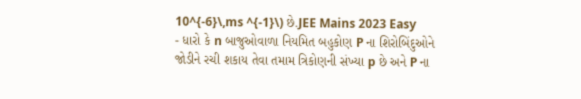10^{-6}\,ms ^{-1}\) છે.JEE Mains 2023 Easy
- ધારો કે n બાજુઓવાળા નિયમિત બહુકોણ P ના શિરોબિંદુઓને જોડીને રચી શકાય તેવા તમામ ત્રિકોણની સંખ્યા p છે અને P ના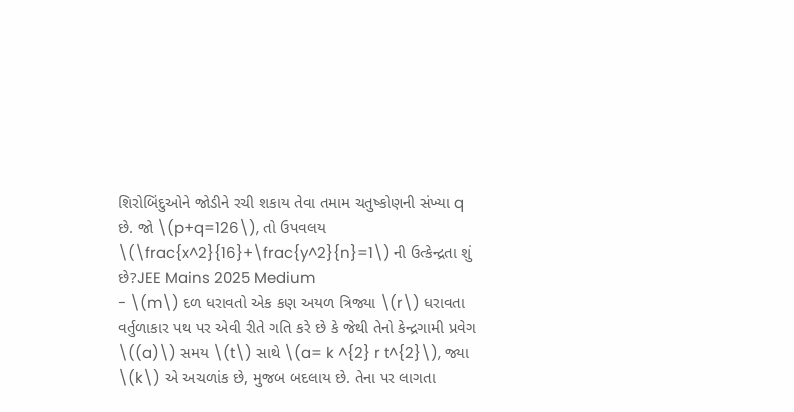શિરોબિંદુઓને જોડીને રચી શકાય તેવા તમામ ચતુષ્કોણની સંખ્યા q છે. જો \(p+q=126\), તો ઉપવલય \(\frac{x^2}{16}+\frac{y^2}{n}=1\) ની ઉત્કેન્દ્રતા શું છે?JEE Mains 2025 Medium
- \(m\) દળ ધરાવતો એક કણ અયળ ત્રિજ્યા \(r\) ધરાવતા વર્તુળાકાર પથ પર એવી રીતે ગતિ કરે છે કે જેથી તેનો કેન્દ્રગામી પ્રવેગ \((a)\) સમય \(t\) સાથે \(a= k ^{2} r t^{2}\), જ્યા \(k\) એ અચળાંક છે, મુજબ બદલાય છે. તેના પર લાગતા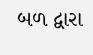બળ દ્વારા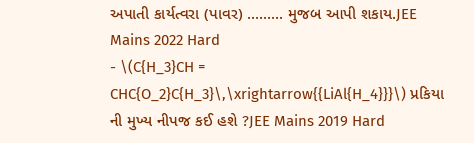અપાતી કાર્યત્વરા (પાવર) ......... મુજબ આપી શકાય.JEE Mains 2022 Hard
- \(C{H_3}CH = CHC{O_2}C{H_3}\,\xrightarrow{{LiAl{H_4}}}\) પ્રકિયા ની મુખ્ય નીપજ કઈ હશે ?JEE Mains 2019 Hard